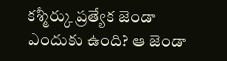కశ్మీర్కు ప్రత్యేక జెండా ఎందుకు ఉంది? ఆ జెండా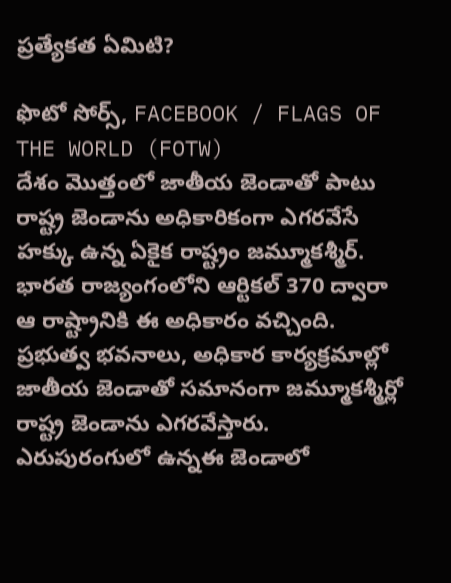ప్రత్యేకత ఏమిటి?

ఫొటో సోర్స్, FACEBOOK / FLAGS OF THE WORLD (FOTW)
దేశం మొత్తంలో జాతీయ జెండాతో పాటు రాష్ట్ర జెండాను అధికారికంగా ఎగరవేసే హక్కు ఉన్న ఏకైక రాష్ట్రం జమ్మూకశ్మీర్.
భారత రాజ్యంగంలోని ఆర్టికల్ 370 ద్వారా ఆ రాష్ట్రానికి ఈ అధికారం వచ్చింది.
ప్రభుత్వ భవనాలు, అధికార కార్యక్రమాల్లో జాతీయ జెండాతో సమానంగా జమ్మూకశ్మీర్లో రాష్ట్ర జెండాను ఎగరవేస్తారు.
ఎరుపురంగులో ఉన్నఈ జెండాలో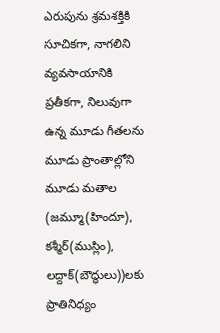ఎరుపును శ్రమశక్తికి సూచికగా, నాగలిని వ్యవసాయానికి ప్రతీకగా, నిలువుగా ఉన్న మూడు గీతలను మూడు ప్రాంతాల్లోని మూడు మతాల (జమ్మూ(హిందూ), కశ్మీర్(ముస్లిం), లద్దాక్(బౌద్ధులు))లకు ప్రాతినిధ్యం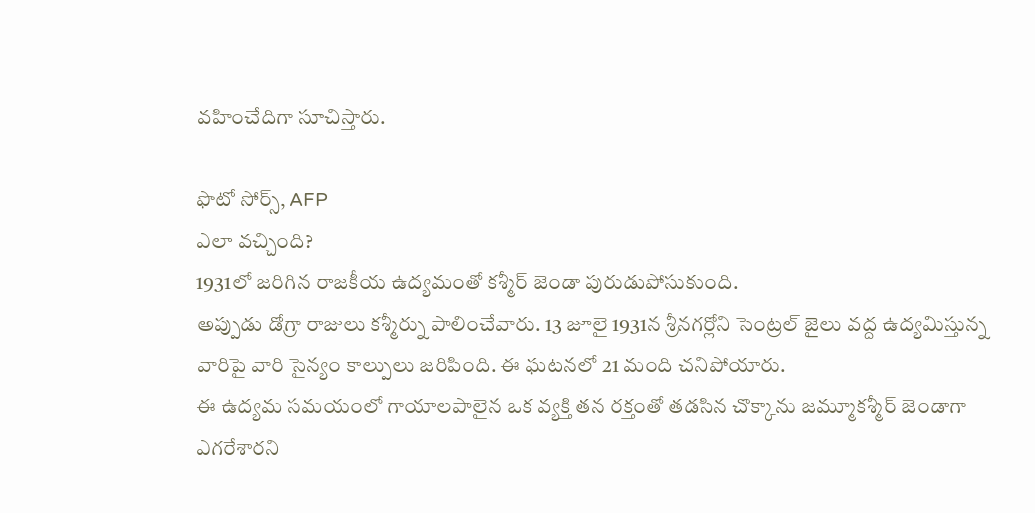వహించేదిగా సూచిస్తారు.

ఫొటో సోర్స్, AFP
ఎలా వచ్చింది?
1931లో జరిగిన రాజకీయ ఉద్యమంతో కశ్మీర్ జెండా పురుడుపోసుకుంది.
అప్పుడు డోగ్రా రాజులు కశ్మీర్ను పాలించేవారు. 13 జూలై 1931న శ్రీనగర్లోని సెంట్రల్ జైలు వద్ద ఉద్యమిస్తున్న వారిపై వారి సైన్యం కాల్పులు జరిపింది. ఈ ఘటనలో 21 మంది చనిపోయారు.
ఈ ఉద్యమ సమయంలో గాయాలపాలైన ఒక వ్యక్తి తన రక్తంతో తడసిన చొక్కాను జమ్మూకశ్మీర్ జెండాగా ఎగరేశారని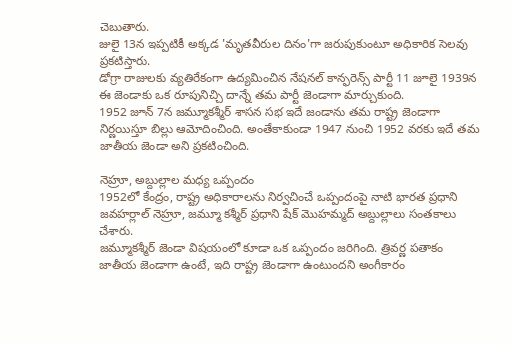చెబుతారు.
జులై 13న ఇప్పటికీ అక్కడ 'మృతవీరుల దినం'గా జరుపుకుంటూ అధికారిక సెలవు ప్రకటిస్తారు.
డోగ్రా రాజులకు వ్యతిరేకంగా ఉద్యమించిన నేషనల్ కాన్ఫరెన్స్ పార్టీ 11 జూలై 1939న ఈ జెండాకు ఒక రూపునిచ్చి దాన్నే తమ పార్టీ జెండాగా మార్చుకుంది.
1952 జూన్ 7న జమ్మూకశ్మీర్ శాసన సభ ఇదే జండాను తమ రాష్ట్ర జెండాగా నిర్ణయిస్తూ బిల్లు ఆమోదించింది. అంతేకాకుండా 1947 నుంచి 1952 వరకు ఇదే తమ జాతీయ జెండా అని ప్రకటించింది.

నెహ్రూ, అబ్దుల్లాల మధ్య ఒప్పందం
1952లో కేంద్రం, రాష్ట్ర అధికారాలను నిర్వచించే ఒప్పందంపై నాటి భారత ప్రధాని జవహర్లాల్ నెహ్రూ, జమ్మూ కశ్మీర్ ప్రధాని షేక్ మొహమ్మద్ అబ్దుల్లాలు సంతకాలు చేశారు.
జమ్మూకశ్మీర్ జెండా విషయంలో కూడా ఒక ఒప్పందం జరిగింది. త్రివర్ణ పతాకం జాతీయ జెండాగా ఉంటే, ఇది రాష్ట్ర జెండాగా ఉంటుందని అంగీకారం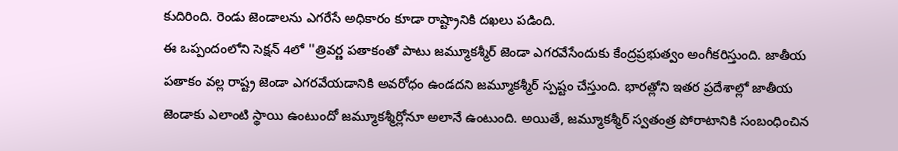కుదిరింది. రెండు జెండాలను ఎగరేసే అధికారం కూడా రాష్ట్రానికి దఖలు పడింది.
ఈ ఒప్పందంలోని సెక్షన్ 4లో ''త్రివర్ణ పతాకంతో పాటు జమ్మూకశ్మీర్ జెండా ఎగరవేసేందుకు కేంద్రప్రభుత్వం అంగీకరిస్తుంది. జాతీయ పతాకం వల్ల రాష్ట్ర జెండా ఎగరవేయడానికి అవరోధం ఉండదని జమ్మూకశ్మీర్ స్పష్టం చేస్తుంది. భారత్లోని ఇతర ప్రదేశాల్లో జాతీయ జెండాకు ఎలాంటి స్థాయి ఉంటుందో జమ్మూకశ్మీర్లోనూ అలానే ఉంటుంది. అయితే, జమ్మూకశ్మీర్ స్వతంత్ర పోరాటానికి సంబంధించిన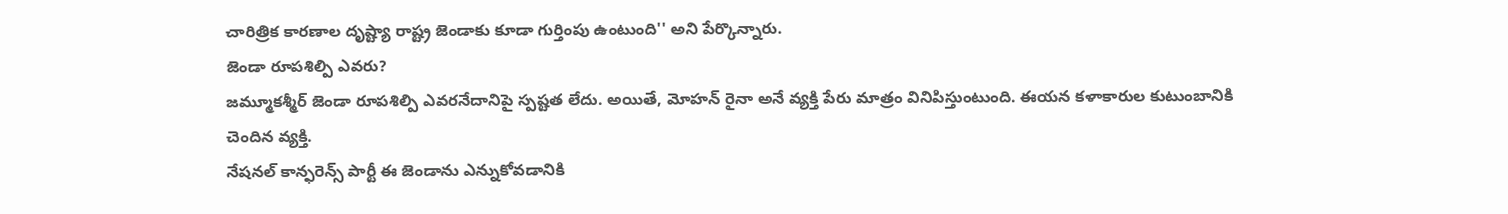చారిత్రిక కారణాల దృష్ట్యా రాష్ట్ర జెండాకు కూడా గుర్తింపు ఉంటుంది'' అని పేర్కొన్నారు.
జెండా రూపశిల్పి ఎవరు?
జమ్మూకశ్మీర్ జెండా రూపశిల్పి ఎవరనేదానిపై స్పష్టత లేదు. అయితే, మోహన్ రైనా అనే వ్యక్తి పేరు మాత్రం వినిపిస్తుంటుంది. ఈయన కళాకారుల కుటుంబానికి చెందిన వ్యక్తి.
నేషనల్ కాన్ఫరెన్స్ పార్టీ ఈ జెండాను ఎన్నుకోవడానికి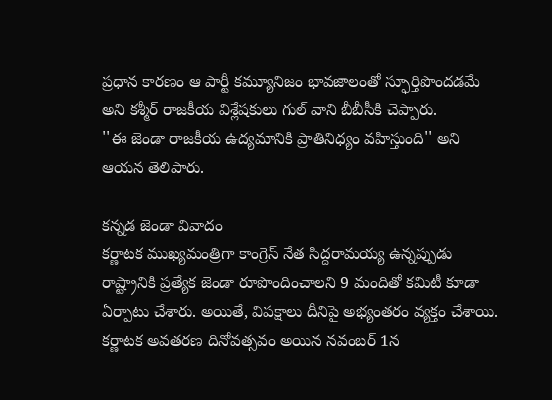ప్రధాన కారణం ఆ పార్టీ కమ్యూనిజం భావజాలంతో స్ఫూర్తిపొందడమే అని కశ్మీర్ రాజకీయ విశ్లేషకులు గుల్ వాని బీబీసీకి చెప్పారు.
''ఈ జెండా రాజకీయ ఉద్యమానికి ప్రాతినిధ్యం వహిస్తుంది'' అని ఆయన తెలిపారు.

కన్నడ జెండా వివాదం
కర్ణాటక ముఖ్యమంత్రిగా కాంగ్రెస్ నేత సిద్దరామయ్య ఉన్నప్పుడు రాష్ట్రానికి ప్రత్యేక జెండా రూపొందించాలని 9 మందితో కమిటీ కూడా ఏర్పాటు చేశారు. అయితే, విపక్షాలు దీనిపై అభ్యంతరం వ్యక్తం చేశాయి.
కర్ణాటక అవతరణ దినోవత్సవం అయిన నవంబర్ 1న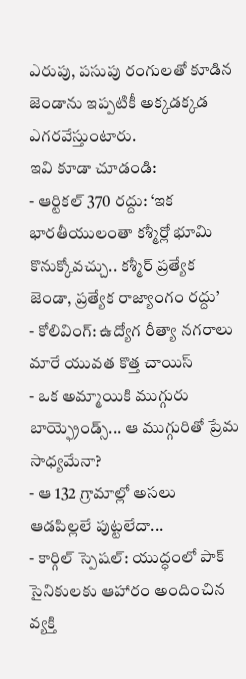ఎరుపు, పసుపు రంగులతో కూడిన జెండాను ఇప్పటికీ అక్కడక్కడ ఎగరవేస్తుంటారు.
ఇవి కూడా చూడండి:
- ఆర్టికల్ 370 రద్దు: ‘ఇక భారతీయులంతా కశ్మీర్లో భూమి కొనుక్కోవచ్చు.. కశ్మీర్ ప్రత్యేక జెండా, ప్రత్యేక రాజ్యాంగం రద్దు’
- కోలివింగ్: ఉద్యోగ రీత్యా నగరాలు మారే యువత కొత్త చాయిస్
- ఒక అమ్మాయికి ముగ్గురు బాయ్ఫ్రెండ్స్... ఆ ముగ్గురితో ప్రేమ సాధ్యమేనా?
- ఆ 132 గ్రామాల్లో అసలు ఆడపిల్లలే పుట్టలేదా...
- కార్గిల్ స్పెషల్: యుద్ధంలో పాక్ సైనికులకు ఆహారం అందించిన వ్యక్తి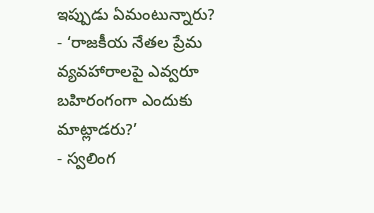ఇప్పుడు ఏమంటున్నారు?
- ‘రాజకీయ నేతల ప్రేమ వ్యవహారాలపై ఎవ్వరూ బహిరంగంగా ఎందుకు మాట్లాడరు?’
- స్వలింగ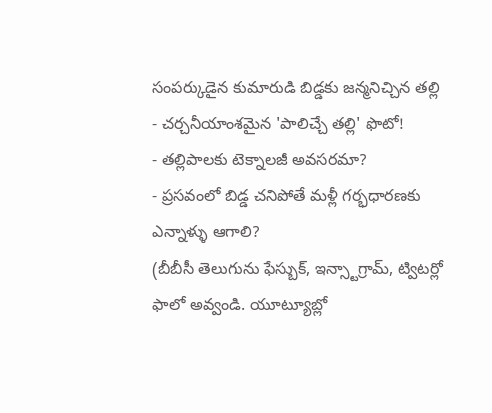సంపర్కుడైన కుమారుడి బిడ్డకు జన్మనిచ్చిన తల్లి
- చర్చనీయాంశమైన 'పాలిచ్చే తల్లి' ఫొటో!
- తల్లిపాలకు టెక్నాలజీ అవసరమా?
- ప్రసవంలో బిడ్డ చనిపోతే మళ్లీ గర్భధారణకు ఎన్నాళ్ళు ఆగాలి?
(బీబీసీ తెలుగును ఫేస్బుక్, ఇన్స్టాగ్రామ్, ట్విటర్లో ఫాలో అవ్వండి. యూట్యూబ్లో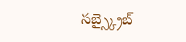సబ్స్క్రైబ్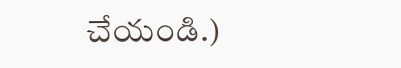చేయండి.)